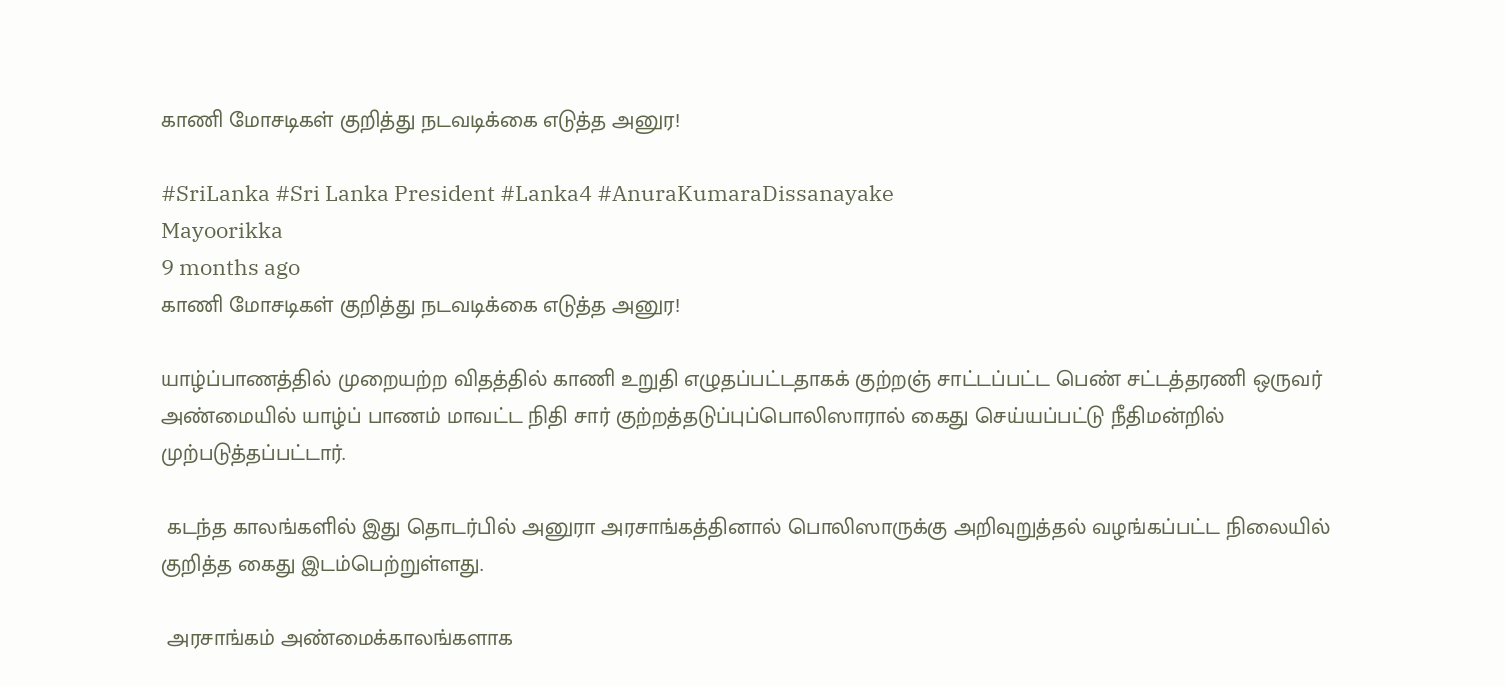காணி மோசடிகள் குறித்து நடவடிக்கை எடுத்த அனுர!

#SriLanka #Sri Lanka President #Lanka4 #AnuraKumaraDissanayake
Mayoorikka
9 months ago
காணி மோசடிகள் குறித்து நடவடிக்கை எடுத்த அனுர!

யாழ்ப்பாணத்தில் முறையற்ற விதத்தில் காணி உறுதி எழுதப்பட்டதாகக் குற்றஞ் சாட்டப்பட்ட பெண் சட்டத்தரணி ஒருவர் அண்மையில் யாழ்ப் பாணம் மாவட்ட நிதி சார் குற்றத்தடுப்புப்பொலிஸாரால் கைது செய்யப்பட்டு நீதிமன்றில் முற்படுத்தப்பட்டார்.

 கடந்த காலங்களில் இது தொடர்பில் அனுரா அரசாங்கத்தினால் பொலிஸாருக்கு அறிவுறுத்தல் வழங்கப்பட்ட நிலையில் குறித்த கைது இடம்பெற்றுள்ளது.

 அரசாங்கம் அண்மைக்காலங்களாக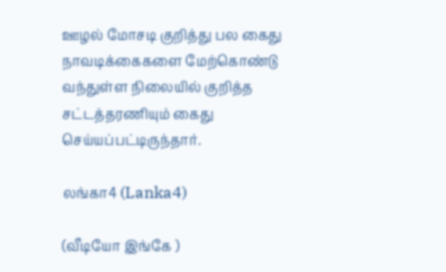ஊழல் மோசடி குறித்து பல கைது நாவடிக்கைகளை மேற்கொண்டு வந்துள்ள நிலையில் குறித்த சட்டத்தரணியும் கைது செய்யப்பட்டிருந்தார்.

லங்கா4 (Lanka4)

(வீடியோ இங்கே )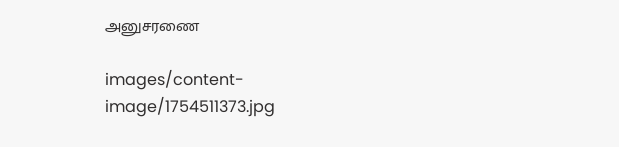அனுசரணை

images/content-image/1754511373.jpg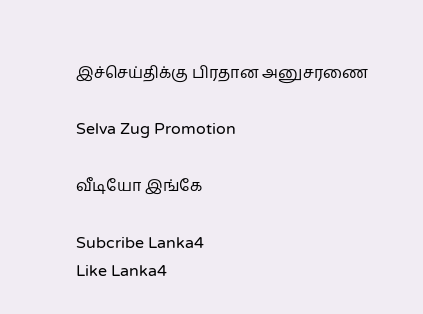இச்செய்திக்கு பிரதான அனுசரணை

Selva Zug Promotion

வீடியோ இங்கே

Subcribe Lanka4
Like Lanka4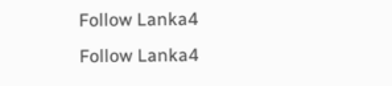Follow Lanka4
Follow Lanka4